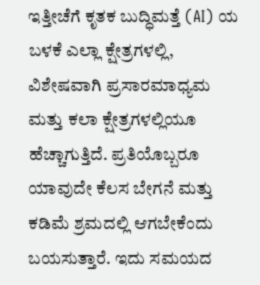ಇತ್ತೀಚೆಗೆ ಕೃತಕ ಬುದ್ಧಿಮತ್ತೆ (AI) ಯ ಬಳಕೆ ಎಲ್ಲಾ ಕ್ಷೇತ್ರಗಳಲ್ಲಿ, ವಿಶೇಷವಾಗಿ ಪ್ರಸಾರಮಾಧ್ಯಮ ಮತ್ತು ಕಲಾ ಕ್ಷೇತ್ರಗಳಲ್ಲಿಯೂ ಹೆಚ್ಚಾಗುತ್ತಿದೆ. ಪ್ರತಿಯೊಬ್ಬರೂ ಯಾವುದೇ ಕೆಲಸ ಬೇಗನೆ ಮತ್ತು ಕಡಿಮೆ ಶ್ರಮದಲ್ಲಿ ಆಗಬೇಕೆಂದು ಬಯಸುತ್ತಾರೆ. ಇದು ಸಮಯದ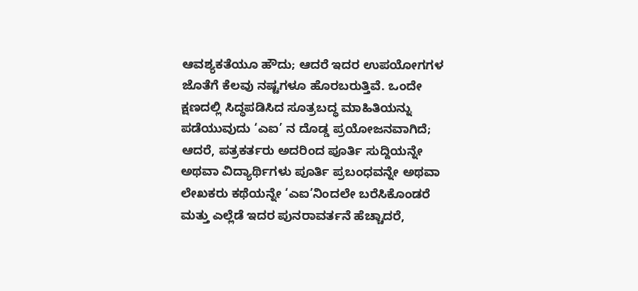ಆವಶ್ಯಕತೆಯೂ ಹೌದು; ಆದರೆ ಇದರ ಉಪಯೋಗಗಳ ಜೊತೆಗೆ ಕೆಲವು ನಷ್ಟಗಳೂ ಹೊರಬರುತ್ತಿವೆ. ಒಂದೇ ಕ್ಷಣದಲ್ಲಿ ಸಿದ್ಧಪಡಿಸಿದ ಸೂತ್ರಬದ್ಧ ಮಾಹಿತಿಯನ್ನು ಪಡೆಯುವುದು ‘ಎಐ’ ನ ದೊಡ್ಡ ಪ್ರಯೋಜನವಾಗಿದೆ; ಆದರೆ, ಪತ್ರಕರ್ತರು ಅದರಿಂದ ಪೂರ್ತಿ ಸುದ್ದಿಯನ್ನೇ ಅಥವಾ ವಿದ್ಯಾರ್ಥಿಗಳು ಪೂರ್ತಿ ಪ್ರಬಂಧವನ್ನೇ ಅಥವಾ ಲೇಖಕರು ಕಥೆಯನ್ನೇ ‘ಎಐ’ನಿಂದಲೇ ಬರೆಸಿಕೊಂಡರೆ ಮತ್ತು ಎಲ್ಲೆಡೆ ಇದರ ಪುನರಾವರ್ತನೆ ಹೆಚ್ಚಾದರೆ,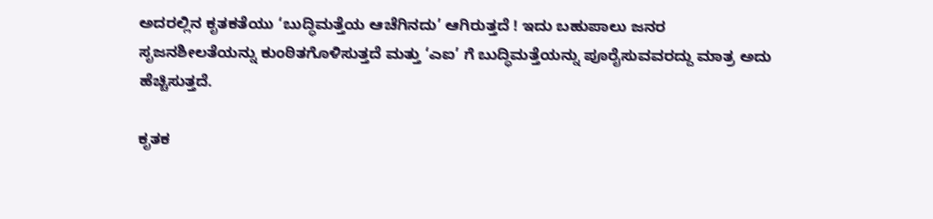ಅದರಲ್ಲಿನ ಕೃತಕತೆಯು ‘ಬುದ್ಧಿಮತ್ತೆಯ ಆಚೆಗಿನದು’ ಆಗಿರುತ್ತದೆ ! ಇದು ಬಹುಪಾಲು ಜನರ ಸೃಜನಶೀಲತೆಯನ್ನು ಕುಂಠಿತಗೊಳಿಸುತ್ತದೆ ಮತ್ತು ‘ಎಐ’ ಗೆ ಬುದ್ಧಿಮತ್ತೆಯನ್ನು ಪೂರೈಸುವವರದ್ದು ಮಾತ್ರ ಅದು ಹೆಚ್ಚಿಸುತ್ತದೆ.

ಕೃತಕ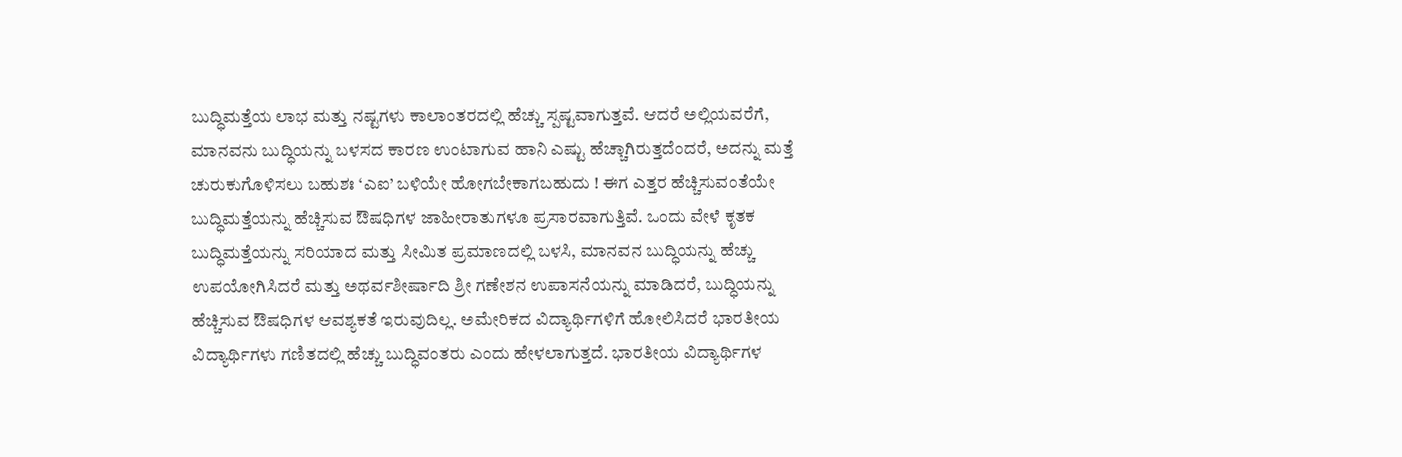ಬುದ್ಧಿಮತ್ತೆಯ ಲಾಭ ಮತ್ತು ನಷ್ಟಗಳು ಕಾಲಾಂತರದಲ್ಲಿ ಹೆಚ್ಚು ಸ್ಪಷ್ಟವಾಗುತ್ತವೆ. ಆದರೆ ಅಲ್ಲಿಯವರೆಗೆ, ಮಾನವನು ಬುದ್ಧಿಯನ್ನು ಬಳಸದ ಕಾರಣ ಉಂಟಾಗುವ ಹಾನಿ ಎಷ್ಟು ಹೆಚ್ಚಾಗಿರುತ್ತದೆಂದರೆ, ಅದನ್ನು ಮತ್ತೆ ಚುರುಕುಗೊಳಿಸಲು ಬಹುಶಃ ‘ಎಐ’ ಬಳಿಯೇ ಹೋಗಬೇಕಾಗಬಹುದು ! ಈಗ ಎತ್ತರ ಹೆಚ್ಚಿಸುವಂತೆಯೇ ಬುದ್ಧಿಮತ್ತೆಯನ್ನು ಹೆಚ್ಚಿಸುವ ಔಷಧಿಗಳ ಜಾಹೀರಾತುಗಳೂ ಪ್ರಸಾರವಾಗುತ್ತಿವೆ. ಒಂದು ವೇಳೆ ಕೃತಕ ಬುದ್ಧಿಮತ್ತೆಯನ್ನು ಸರಿಯಾದ ಮತ್ತು ಸೀಮಿತ ಪ್ರಮಾಣದಲ್ಲಿ ಬಳಸಿ, ಮಾನವನ ಬುದ್ಧಿಯನ್ನು ಹೆಚ್ಚು ಉಪಯೋಗಿಸಿದರೆ ಮತ್ತು ಅಥರ್ವಶೀರ್ಷಾದಿ ಶ್ರೀ ಗಣೇಶನ ಉಪಾಸನೆಯನ್ನು ಮಾಡಿದರೆ, ಬುದ್ಧಿಯನ್ನು ಹೆಚ್ಚಿಸುವ ಔಷಧಿಗಳ ಆವಶ್ಯಕತೆ ಇರುವುದಿಲ್ಲ. ಅಮೇರಿಕದ ವಿದ್ಯಾರ್ಥಿಗಳಿಗೆ ಹೋಲಿಸಿದರೆ ಭಾರತೀಯ ವಿದ್ಯಾರ್ಥಿಗಳು ಗಣಿತದಲ್ಲಿ ಹೆಚ್ಚು ಬುದ್ಧಿವಂತರು ಎಂದು ಹೇಳಲಾಗುತ್ತದೆ. ಭಾರತೀಯ ವಿದ್ಯಾರ್ಥಿಗಳ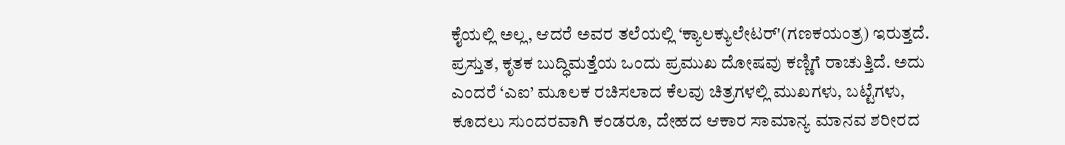ಕೈಯಲ್ಲಿ ಅಲ್ಲ, ಆದರೆ ಅವರ ತಲೆಯಲ್ಲಿ ‘ಕ್ಯಾಲಕ್ಯುಲೇಟರ್'(ಗಣಕಯಂತ್ರ) ಇರುತ್ತದೆ.
ಪ್ರಸ್ತುತ, ಕೃತಕ ಬುದ್ಧಿಮತ್ತೆಯ ಒಂದು ಪ್ರಮುಖ ದೋಷವು ಕಣ್ಣಿಗೆ ರಾಚುತ್ತಿದೆ. ಅದು ಎಂದರೆ ‘ಎಐ’ ಮೂಲಕ ರಚಿಸಲಾದ ಕೆಲವು ಚಿತ್ರಗಳಲ್ಲಿ ಮುಖಗಳು, ಬಟ್ಟೆಗಳು, ಕೂದಲು ಸುಂದರವಾಗಿ ಕಂಡರೂ, ದೇಹದ ಆಕಾರ ಸಾಮಾನ್ಯ ಮಾನವ ಶರೀರದ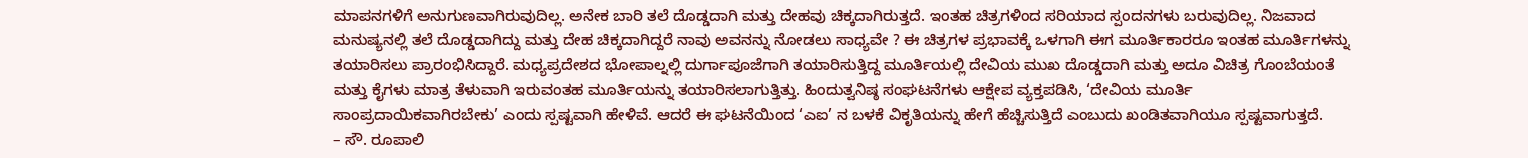ಮಾಪನಗಳಿಗೆ ಅನುಗುಣವಾಗಿರುವುದಿಲ್ಲ. ಅನೇಕ ಬಾರಿ ತಲೆ ದೊಡ್ಡದಾಗಿ ಮತ್ತು ದೇಹವು ಚಿಕ್ಕದಾಗಿರುತ್ತದೆ. ಇಂತಹ ಚಿತ್ರಗಳಿಂದ ಸರಿಯಾದ ಸ್ಪಂದನಗಳು ಬರುವುದಿಲ್ಲ. ನಿಜವಾದ ಮನುಷ್ಯನಲ್ಲಿ ತಲೆ ದೊಡ್ಡದಾಗಿದ್ದು ಮತ್ತು ದೇಹ ಚಿಕ್ಕದಾಗಿದ್ದರೆ ನಾವು ಅವನನ್ನು ನೋಡಲು ಸಾಧ್ಯವೇ ? ಈ ಚಿತ್ರಗಳ ಪ್ರಭಾವಕ್ಕೆ ಒಳಗಾಗಿ ಈಗ ಮೂರ್ತಿಕಾರರೂ ಇಂತಹ ಮೂರ್ತಿಗಳನ್ನು ತಯಾರಿಸಲು ಪ್ರಾರಂಭಿಸಿದ್ದಾರೆ. ಮಧ್ಯಪ್ರದೇಶದ ಭೋಪಾಲ್ನಲ್ಲಿ ದುರ್ಗಾಪೂಜೆಗಾಗಿ ತಯಾರಿಸುತ್ತಿದ್ದ ಮೂರ್ತಿಯಲ್ಲಿ ದೇವಿಯ ಮುಖ ದೊಡ್ಡದಾಗಿ ಮತ್ತು ಅದೂ ವಿಚಿತ್ರ ಗೊಂಬೆಯಂತೆ ಮತ್ತು ಕೈಗಳು ಮಾತ್ರ ತೆಳುವಾಗಿ ಇರುವಂತಹ ಮೂರ್ತಿಯನ್ನು ತಯಾರಿಸಲಾಗುತ್ತಿತ್ತು. ಹಿಂದುತ್ವನಿಷ್ಠ ಸಂಘಟನೆಗಳು ಆಕ್ಷೇಪ ವ್ಯಕ್ತಪಡಿಸಿ, ‘ದೇವಿಯ ಮೂರ್ತಿ ಸಾಂಪ್ರದಾಯಿಕವಾಗಿರಬೇಕು’ ಎಂದು ಸ್ಪಷ್ಟವಾಗಿ ಹೇಳಿವೆ. ಆದರೆ ಈ ಘಟನೆಯಿಂದ ‘ಎಐ’ ನ ಬಳಕೆ ವಿಕೃತಿಯನ್ನು ಹೇಗೆ ಹೆಚ್ಚಿಸುತ್ತಿದೆ ಎಂಬುದು ಖಂಡಿತವಾಗಿಯೂ ಸ್ಪಷ್ಟವಾಗುತ್ತದೆ.
– ಸೌ. ರೂಪಾಲಿ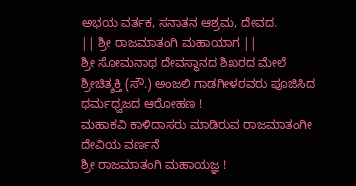ಅಭಯ ವರ್ತಕ, ಸನಾತನ ಆಶ್ರಮ, ದೇವದ.
|| ಶ್ರೀ ರಾಜಮಾತಂಗಿ ಮಹಾಯಾಗ ||
ಶ್ರೀ ಸೋಮನಾಥ ದೇವಸ್ಥಾನದ ಶಿಖರದ ಮೇಲೆ ಶ್ರೀಚಿತ್ಶಕ್ತಿ (ಸೌ.) ಅಂಜಲಿ ಗಾಡಗೀಳರವರು ಪೂಜಿಸಿದ ಧರ್ಮಧ್ವಜದ ಆರೋಹಣ !
ಮಹಾಕವಿ ಕಾಳಿದಾಸರು ಮಾಡಿರುವ ರಾಜಮಾತಂಗೀ ದೇವಿಯ ವರ್ಣನೆ
ಶ್ರೀ ರಾಜಮಾತಂಗಿ ಮಹಾಯಜ್ಞ !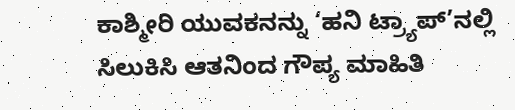ಕಾಶ್ಮೀರಿ ಯುವಕನನ್ನು ‘ಹನಿ ಟ್ರ್ಯಾಪ್’ನಲ್ಲಿ ಸಿಲುಕಿಸಿ ಆತನಿಂದ ಗೌಪ್ಯ ಮಾಹಿತಿ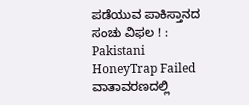ಪಡೆಯುವ ಪಾಕಿಸ್ತಾನದ ಸಂಚು ವಿಫಲ ! : Pakistani HoneyTrap Failed
ವಾತಾವರಣದಲ್ಲಿ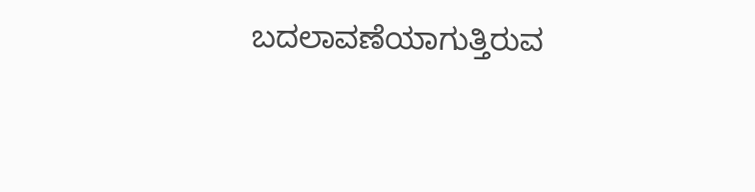ಬದಲಾವಣೆಯಾಗುತ್ತಿರುವ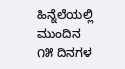ಹಿನ್ನೆಲೆಯಲ್ಲಿ ಮುಂದಿನ ೧೫ ದಿನಗಳ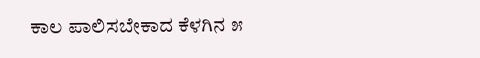ಕಾಲ ಪಾಲಿಸಬೇಕಾದ ಕೆಳಗಿನ ೫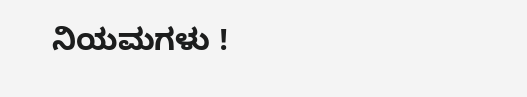ನಿಯಮಗಳು !